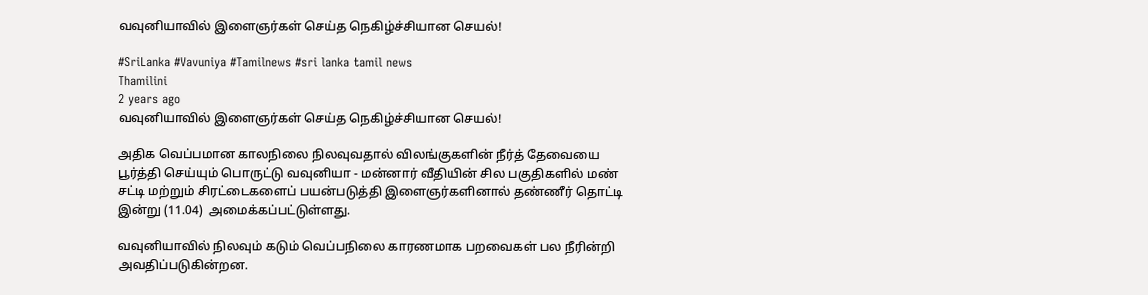வவுனியாவில் இளைஞர்கள் செய்த நெகிழ்ச்சியான செயல்!

#SriLanka #Vavuniya #Tamilnews #sri lanka tamil news
Thamilini
2 years ago
வவுனியாவில் இளைஞர்கள் செய்த நெகிழ்ச்சியான செயல்!

அதிக வெப்பமான காலநிலை நிலவுவதால் விலங்குகளின் நீர்த் தேவையை பூர்த்தி செய்யும் பொருட்டு வவுனியா - மன்னார் வீதியின் சில பகுதிகளில் மண் சட்டி மற்றும் சிரட்டைகளைப் பயன்படுத்தி இளைஞர்களினால் தண்ணீர் தொட்டி இன்று (11.04)  அமைக்கப்பட்டுள்ளது.

வவுனியாவில் நிலவும் கடும் வெப்பநிலை காரணமாக பறவைகள் பல நீரின்றி அவதிப்படுகின்றன.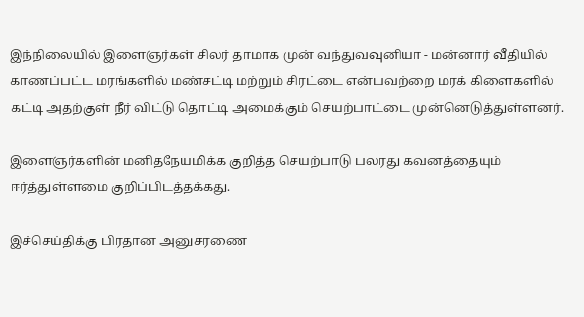இந்நிலையில் இளைஞர்கள் சிலர் தாமாக முன் வந்துவவுனியா - மன்னார் வீதியில் காணப்பட்ட மரங்களில் மண்சட்டி மற்றும் சிரட்டை என்பவற்றை மரக் கிளைகளில் கட்டி அதற்குள் நீர் விட்டு தொட்டி அமைக்கும் செயற்பாட்டை முன்னெடுத்துள்ளனர்.

இளைஞர்களின் மனிதநேயமிக்க குறித்த செயற்பாடு பலரது கவனத்தையும் ஈர்த்துள்ளமை குறிப்பிடத்தக்கது.

இச்செய்திக்கு பிரதான அனுசரணை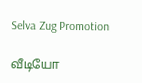Selva Zug Promotion

வீடியோ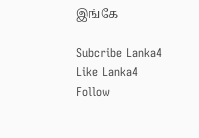இங்கே

Subcribe Lanka4
Like Lanka4
Follow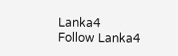Lanka4
Follow Lanka4